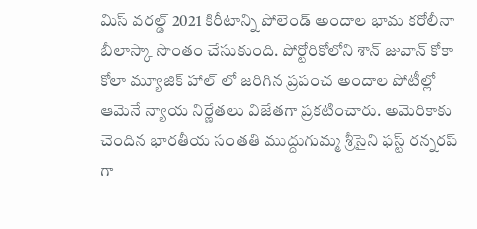మిస్ వరల్డ్ 2021 కిరీటాన్ని పోలెండ్ అందాల భామ కరోలీనా బీలాస్కా సొంతం చేసుకుంది. పోర్టోరికోలోని శాన్ జువాన్ కోకా కోలా మ్యూజిక్ హాల్ లో జరిగిన ప్రపంచ అందాల పోటీల్లో ఆమెనే న్యాయ నిర్ణేతలు విజేతగా ప్రకటించారు. అమెరికాకు చెందిన భారతీయ సంతతి ముద్దుగుమ్మ శ్రీసైని ఫస్ట్ రన్నరప్ గా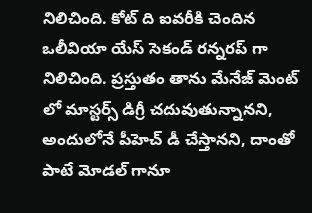నిలిచింది. కోట్ ది ఐవరీకి చెందిన ఒలీవియా యేస్ సెకండ్ రన్నరప్ గా నిలిచింది. ప్రస్తుతం తాను మేనేజ్ మెంట్ లో మాస్టర్స్ డిగ్రీ చదువుతున్నానని, అందులోనే పీహెచ్ డీ చేస్తానని, దాంతో పాటే మోడల్ గానూ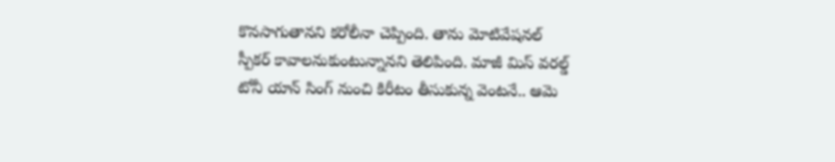కొనసాగుతానని కరోలీనా చెప్పింది. తాను మోటివేషనల్ స్పీకర్ కావాలనుకుంటున్నానని తెలిపింది. మాజీ మిస్ వరల్డ్ టోనీ యాన్ సింగ్ నుంచి కిరీటం తీసుకున్న వెంటనే.. ఆమె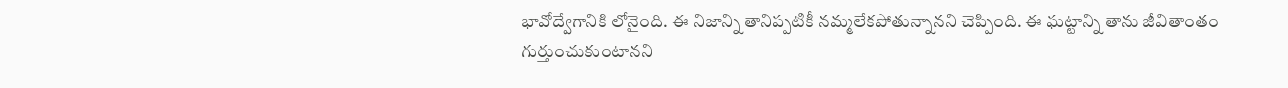భావోద్వేగానికి లోనైంది. ఈ నిజాన్ని తానిప్పటికీ నమ్మలేకపోతున్నానని చెప్పింది. ఈ ఘట్టాన్ని తాను జీవితాంతం గుర్తుంచుకుంటానని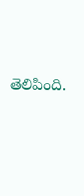తెలిపింది.